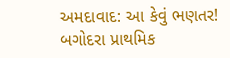અમદાવાદ: આ કેવું ભણતર! બગોદરા પ્રાથમિક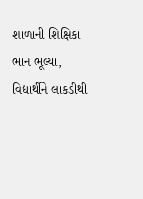શાળાની શિક્ષિકા ભાન ભૂલ્યા, વિદ્યાર્થીને લાકડીથી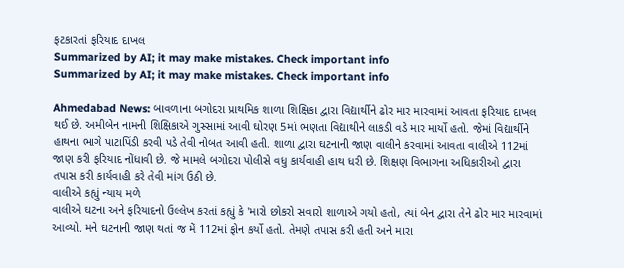ફટકારતાં ફરિયાદ દાખલ
Summarized by AI; it may make mistakes. Check important info
Summarized by AI; it may make mistakes. Check important info

Ahmedabad News: બાવળાના બગોદરા પ્રાથમિક શાળા શિક્ષિકા દ્વારા વિદ્યાર્થીને ઢોર માર મારવામાં આવતા ફરિયાદ દાખલ થઈ છે. અમીબેન નામની શિક્ષિકાએ ગુસ્સામાં આવી ઘોરણ 5માં ભણતા વિદ્યાથીને લાકડી વડે માર માર્યો હતો. જેમાં વિદ્યાર્થીને હાથના ભાગે પાટાપિંડી કરવી પડે તેવી નોબત આવી હતી. શાળા દ્વારા ઘટનાની જાણ વાલીને કરવામાં આવતા વાલીએ 112માં જાણ કરી ફરિયાદ નોંધાવી છે. જે મામલે બગોદરા પોલીસે વધુ કાર્યવાહી હાથ ધરી છે. શિક્ષણ વિભાગના અધિકારીઓ દ્વારા તપાસ કરી કાર્યવાહી કરે તેવી માંગ ઉઠી છે.
વાલીએ કહ્યું ન્યાય મળે
વાલીએ ઘટના અને ફરિયાદનો ઉલ્લેખ કરતાં કહ્યું કે 'મારો છોકરો સવારો શાળાએ ગયો હતો, ત્યાં બેન દ્વારા તેને ઢોર માર મારવામાં આવ્યો. મને ઘટનાની જાણ થતાં જ મેં 112માં ફોન કર્યો હતો. તેમણે તપાસ કરી હતી અને મારા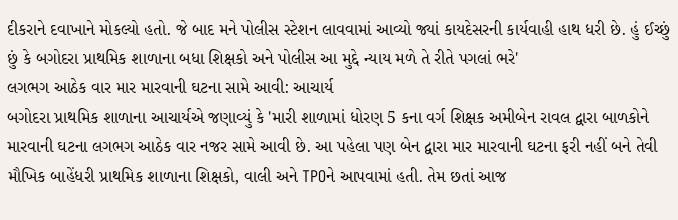દીકરાને દવાખાને મોકલ્યો હતો. જે બાદ મને પોલીસ સ્ટેશન લાવવામાં આવ્યો જ્યાં કાયદેસરની કાર્યવાહી હાથ ધરી છે. હું ઈચ્છું છું કે બગોદરા પ્રાથમિક શાળાના બધા શિક્ષકો અને પોલીસ આ મુદ્દે ન્યાય મળે તે રીતે પગલાં ભરે'
લગભગ આઠેક વાર માર મારવાની ઘટના સામે આવી: આચાર્ય
બગોદરા પ્રાથમિક શાળાના આચાર્યએ જણાવ્યું કે 'મારી શાળામાં ધોરણ 5 કના વર્ગ શિક્ષક અમીબેન રાવલ દ્વારા બાળકોને મારવાની ઘટના લગભગ આઠેક વાર નજર સામે આવી છે. આ પહેલા પણ બેન દ્વારા માર મારવાની ઘટના ફરી નહીં બને તેવી મૌખિક બાહેંધરી પ્રાથમિક શાળાના શિક્ષકો, વાલી અને TPOને આપવામાં હતી. તેમ છતાં આજ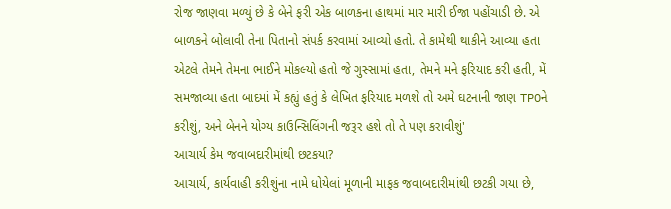રોજ જાણવા મળ્યું છે કે બેને ફરી એક બાળકના હાથમાં માર મારી ઈજા પહોંચાડી છે. એ બાળકને બોલાવી તેના પિતાનો સંપર્ક કરવામાં આવ્યો હતો. તે કામેથી થાકીને આવ્યા હતા એટલે તેમને તેમના ભાઈને મોકલ્યો હતો જે ગુસ્સામાં હતા, તેમને મને ફરિયાદ કરી હતી, મેં સમજાવ્યા હતા બાદમાં મેં કહ્યું હતું કે લેખિત ફરિયાદ મળશે તો અમે ઘટનાની જાણ TPOને કરીશું, અને બેનને યોગ્ય કાઉન્સિલિંગની જરૂર હશે તો તે પણ કરાવીશું'
આચાર્ય કેમ જવાબદારીમાંથી છટકયા?
આચાર્ય, કાર્યવાહી કરીશુંના નામે ધોયેલાં મૂળાની માફક જવાબદારીમાંથી છટકી ગયા છે,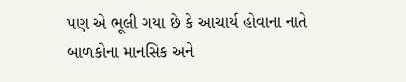પણ એ ભૂલી ગયા છે કે આચાર્ય હોવાના નાતે બાળકોના માનસિક અને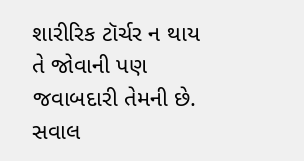શારીરિક ટૉર્ચર ન થાય તે જોવાની પણ જવાબદારી તેમની છે. સવાલ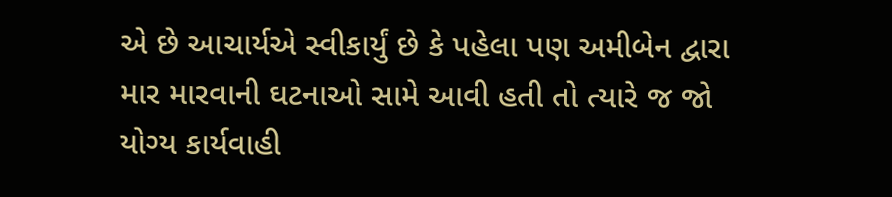એ છે આચાર્યએ સ્વીકાર્યું છે કે પહેલા પણ અમીબેન દ્વારા માર મારવાની ઘટનાઓ સામે આવી હતી તો ત્યારે જ જો યોગ્ય કાર્યવાહી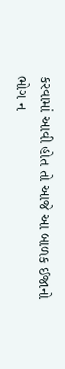કરવામાં આવી હોત તો આજે આ બાળક ઈજાનો ભોગ ન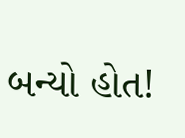બન્યો હોત!